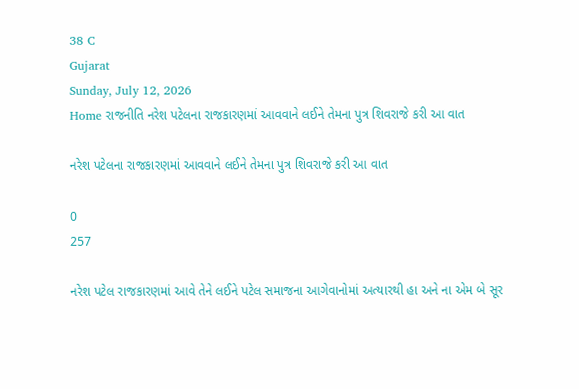38 C
Gujarat
Sunday, July 12, 2026
Home રાજનીતિ નરેશ પટેલના રાજકારણમાં આવવાને લઈને તેમના પુત્ર શિવરાજે કરી આ વાત

નરેશ પટેલના રાજકારણમાં આવવાને લઈને તેમના પુત્ર શિવરાજે કરી આ વાત

0
257

નરેશ પટેલ રાજકારણમાં આવે તેને લઈને પટેલ સમાજના આગેવાનોમાં અત્યારથી હા અને ના એમ બે સૂર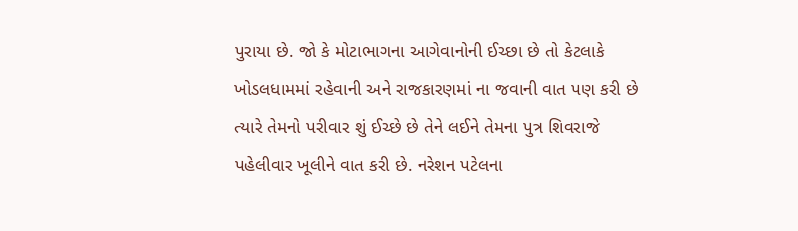પુરાયા છે. જો કે મોટાભાગના આગેવાનોની ઈચ્છા છે તો કેટલાકે ખોડલધામમાં રહેવાની અને રાજકારણમાં ના જવાની વાત પણ કરી છે ત્યારે તેમનો પરીવાર શું ઈચ્છે છે તેને લઈને તેમના પુત્ર શિવરાજે પહેલીવાર ખૂલીને વાત કરી છે. નરેશન પટેલના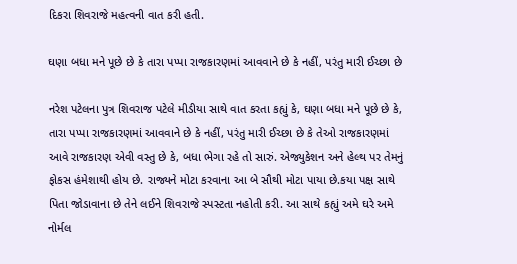દિકરા શિવરાજે મહત્વની વાત કરી હતી.

ઘણા બધા મને પૂછે છે કે તારા પપ્પા રાજકારણમાં આવવાને છે કે નહીં, પરંતુ મારી ઈચ્છા છે

નરેશ પટેલના પુત્ર શિવરાજ પટેલે મીડીયા સાથે વાત કરતા કહ્યું કે, ઘણા બધા મને પૂછે છે કે, તારા પપ્પા રાજકારણમાં આવવાને છે કે નહીં, પરંતુ મારી ઈચ્છા છે કે તેઓ રાજકારણમાં આવે રાજકારણ એવી વસ્તુ છે કે, બધા ભેગા રહે તો સારું. એજ્યુકેશન અને હેલ્થ પર તેમનું ફોકસ હંમેશાથી હોય છે. રાજ્યને મોટા કરવાના આ બે સૌથી મોટા પાયા છે.કયા પક્ષ સાથે પિતા જોડાવાના છે તેને લઈને શિવરાજે સ્પસ્ટતા નહોતી કરી. આ સાથે કહ્યું અમે ઘરે અમે નોર્મલ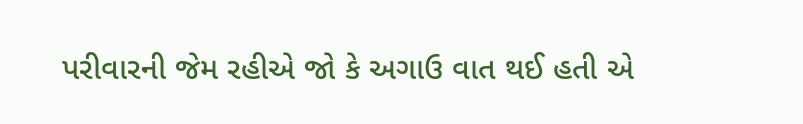પરીવારની જેમ રહીએ જો કે અગાઉ વાત થઈ હતી એ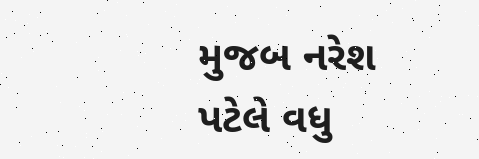મુજબ નરેશ પટેલે વધુ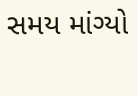સમય માંગ્યો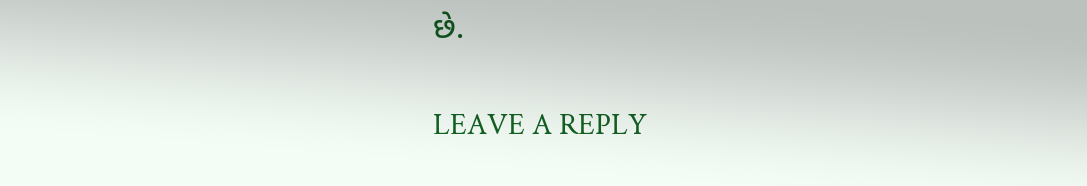છે.

LEAVE A REPLY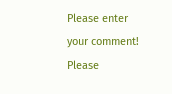Please enter your comment!
Please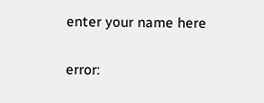enter your name here

error: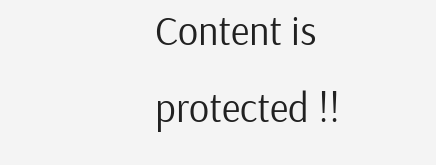Content is protected !!